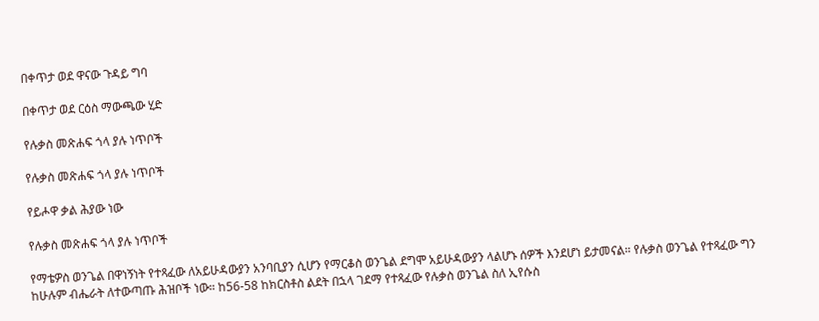በቀጥታ ወደ ዋናው ጉዳይ ግባ

በቀጥታ ወደ ርዕስ ማውጫው ሂድ

የሉቃስ መጽሐፍ ጎላ ያሉ ነጥቦች

የሉቃስ መጽሐፍ ጎላ ያሉ ነጥቦች

የይሖዋ ቃል ሕያው ነው

የሉቃስ መጽሐፍ ጎላ ያሉ ነጥቦች

የማቴዎስ ወንጌል በዋነኝነት የተጻፈው ለአይሁዳውያን አንባቢያን ሲሆን የማርቆስ ወንጌል ደግሞ አይሁዳውያን ላልሆኑ ሰዎች እንደሆነ ይታመናል። የሉቃስ ወንጌል የተጻፈው ግን ከሁሉም ብሔራት ለተውጣጡ ሕዝቦች ነው። ከ56-58 ከክርስቶስ ልደት በኋላ ገደማ የተጻፈው የሉቃስ ወንጌል ስለ ኢየሱስ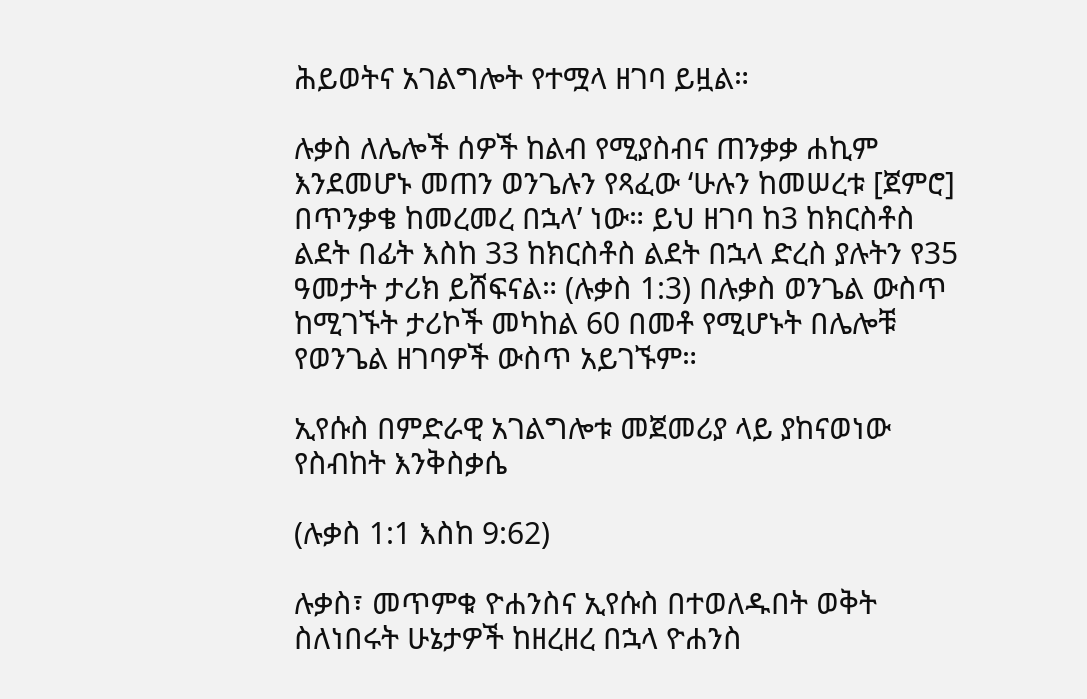ሕይወትና አገልግሎት የተሟላ ዘገባ ይዟል።

ሉቃስ ለሌሎች ሰዎች ከልብ የሚያስብና ጠንቃቃ ሐኪም እንደመሆኑ መጠን ወንጌሉን የጻፈው ‘ሁሉን ከመሠረቱ [ጀምሮ] በጥንቃቄ ከመረመረ በኋላ’ ነው። ይህ ዘገባ ከ3 ከክርስቶስ ልደት በፊት እስከ 33 ከክርስቶስ ልደት በኋላ ድረስ ያሉትን የ35 ዓመታት ታሪክ ይሸፍናል። (ሉቃስ 1:3) በሉቃስ ወንጌል ውስጥ ከሚገኙት ታሪኮች መካከል 60 በመቶ የሚሆኑት በሌሎቹ የወንጌል ዘገባዎች ውስጥ አይገኙም።

ኢየሱስ በምድራዊ አገልግሎቱ መጀመሪያ ላይ ያከናወነው የስብከት እንቅስቃሴ

(ሉቃስ 1:1 እስከ 9:62)

ሉቃስ፣ መጥምቁ ዮሐንስና ኢየሱስ በተወለዱበት ወቅት ስለነበሩት ሁኔታዎች ከዘረዘረ በኋላ ዮሐንስ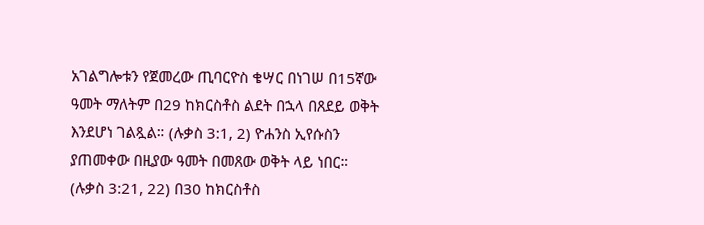አገልግሎቱን የጀመረው ጢባርዮስ ቄሣር በነገሠ በ15ኛው ዓመት ማለትም በ29 ከክርስቶስ ልደት በኋላ በጸደይ ወቅት እንደሆነ ገልጿል። (ሉቃስ 3:1, 2) ዮሐንስ ኢየሱስን ያጠመቀው በዚያው ዓመት በመጸው ወቅት ላይ ነበር። (ሉቃስ 3:21, 22) በ30 ከክርስቶስ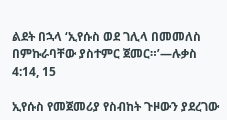ልደት በኋላ ‘ኢየሱስ ወደ ገሊላ በመመለስ በምኩራባቸው ያስተምር ጀመር።’—ሉቃስ 4:14, 15

ኢየሱስ የመጀመሪያ የስብከት ጉዞውን ያደረገው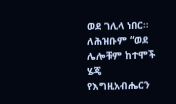ወደ ገሊላ ነበር። ለሕዝቡም “ወደ ሌሎቹም ከተሞች ሄጄ የእግዚአብሔርን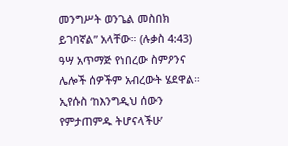መንግሥት ወንጌል መስበክ ይገባኛል” አላቸው። (ሉቃስ 4:43) ዓሣ አጥማጅ የነበረው ስምዖንና ሌሎች ሰዎችም አብረውት ሄደዋል። ኢየሱስ ‘ከእንግዲህ ሰውን የምታጠምዱ ትሆናላችሁ’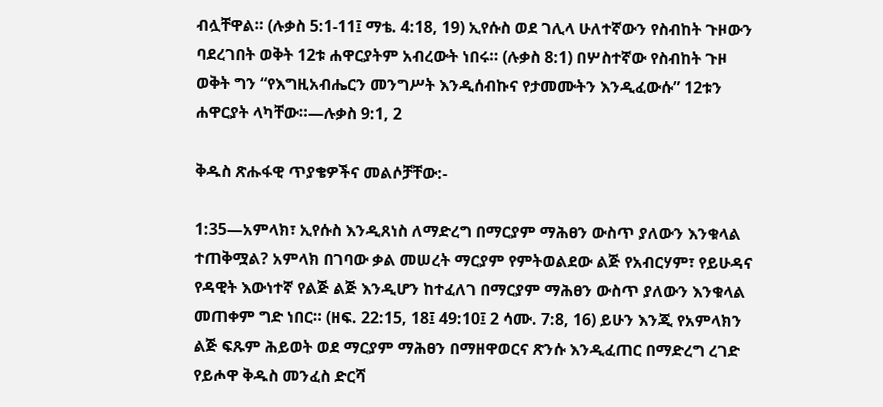ብሏቸዋል። (ሉቃስ 5:1-11፤ ማቴ. 4:18, 19) ኢየሱስ ወደ ገሊላ ሁለተኛውን የስብከት ጉዞውን ባደረገበት ወቅት 12ቱ ሐዋርያትም አብረውት ነበሩ። (ሉቃስ 8:1) በሦስተኛው የስብከት ጉዞ ወቅት ግን “የእግዚአብሔርን መንግሥት እንዲሰብኩና የታመሙትን እንዲፈውሱ” 12ቱን ሐዋርያት ላካቸው።—ሉቃስ 9:1, 2

ቅዱስ ጽሑፋዊ ጥያቄዎችና መልሶቻቸው:-

1:35—አምላክ፣ ኢየሱስ እንዲጸነስ ለማድረግ በማርያም ማሕፀን ውስጥ ያለውን እንቁላል ተጠቅሟል? አምላክ በገባው ቃል መሠረት ማርያም የምትወልደው ልጅ የአብርሃም፣ የይሁዳና የዳዊት እውነተኛ የልጅ ልጅ እንዲሆን ከተፈለገ በማርያም ማሕፀን ውስጥ ያለውን እንቁላል መጠቀም ግድ ነበር። (ዘፍ. 22:15, 18፤ 49:10፤ 2 ሳሙ. 7:8, 16) ይሁን እንጂ የአምላክን ልጅ ፍጹም ሕይወት ወደ ማርያም ማሕፀን በማዘዋወርና ጽንሱ እንዲፈጠር በማድረግ ረገድ የይሖዋ ቅዱስ መንፈስ ድርሻ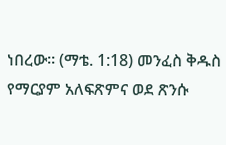ነበረው። (ማቴ. 1:18) መንፈስ ቅዱስ የማርያም አለፍጽምና ወደ ጽንሱ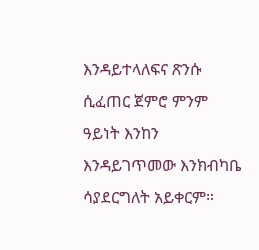እንዳይተላለፍና ጽንሱ ሲፈጠር ጀምሮ ምንም ዓይነት እንከን እንዳይገጥመው እንክብካቤ ሳያደርግለት አይቀርም።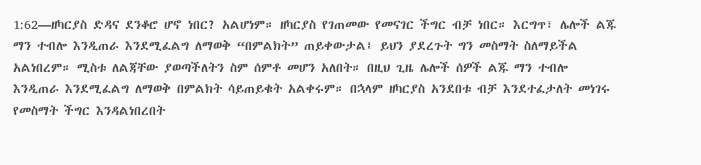1:62—ዘካርያስ ድዳና ደንቆሮ ሆኖ ነበር? አልሆነም። ዘካርያስ የገጠመው የመናገር ችግር ብቻ ነበር። እርግጥ፣ ሌሎች ልጁ ማን ተብሎ እንዲጠራ እንደሚፈልግ ለማወቅ “በምልክት” ጠይቀውታል፤ ይህን ያደረጉት ግን መስማት ስለማይችል አልነበረም። ሚስቱ ለልጃቸው ያወጣችለትን ስም ሰምቶ መሆን አለበት። በዚህ ጊዜ ሌሎች ሰዎች ልጁ ማን ተብሎ እንዲጠራ እንደሚፈልግ ለማወቅ በምልክት ሳይጠይቁት አልቀሩም። በኋላም ዘካርያስ አንደበቱ ብቻ እንደተፈታለት መነገሩ የመስማት ችግር እንዳልነበረበት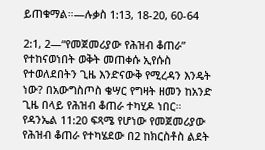ይጠቁማል።—ሉቃስ 1:13, 18-20, 60-64

2:1, 2—“የመጀመሪያው የሕዝብ ቆጠራ” የተከናወነበት ወቅት መጠቀሱ ኢየሱስ የተወለደበትን ጊዜ እንድናውቅ የሚረዳን እንዴት ነው? በአውግስጦስ ቄሣር የግዛት ዘመን ከአንድ ጊዜ በላይ የሕዝብ ቆጠራ ተካሂዶ ነበር። የዳንኤል 11:20 ፍጻሜ የሆነው የመጀመሪያው የሕዝብ ቆጠራ የተካሄደው በ2 ከክርስቶስ ልደት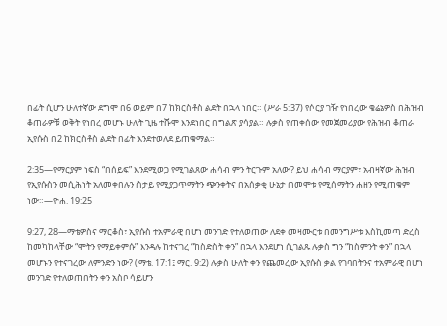በፊት ሲሆን ሁለተኛው ደግሞ በ6 ወይም በ7 ከክርስቶስ ልደት በኋላ ነበር። (ሥራ 5:37) የሶርያ ገዥ የነበረው ቄሬኔዎስ በሕዝብ ቆጠራዎቹ ወቅት የነበረ መሆኑ ሁለት ጊዜ ተሹሞ እንደነበር በግልጽ ያሳያል። ሉቃስ የጠቀሰው የመጀመሪያው የሕዝብ ቆጠራ ኢየሱስ በ2 ከክርስቶስ ልደት በፊት እንደተወለደ ይጠቁማል።

2:35—የማርያም ነፍስ “በሰይፍ” እንደሚወጋ የሚገልጸው ሐሳብ ምን ትርጉም አለው? ይህ ሐሳብ ማርያም፣ አብዛኛው ሕዝብ የኢየሱስን መሲሕነት አለመቀበሉን ስታይ የሚያጋጥማትን ጭንቀትና በአሰቃቂ ሁኔታ በመሞቱ የሚሰማትን ሐዘን የሚጠቁም ነው።—ዮሐ. 19:25

9:27, 28—ማቴዎስና ማርቆስ፣ ኢየሱስ ተአምራዊ በሆነ መንገድ የተለወጠው ለደቀ መዛሙርቱ በመንግሥቱ እስኪመጣ ድረስ ከመካከላቸው “ሞትን የማይቀምሱ” እንዳሉ ከተናገረ “ከስድስት ቀን” በኋላ እንደሆነ ሲገልጹ ሉቃስ ግን “ከስምንት ቀን” በኋላ መሆኑን የተናገረው ለምንድን ነው? (ማቴ. 17:1፤ ማር. 9:2) ሉቃስ ሁለት ቀን የጨመረው ኢየሱስ ቃል የገባበትንና ተአምራዊ በሆነ መንገድ የተለወጠበትን ቀን አስቦ ሳይሆን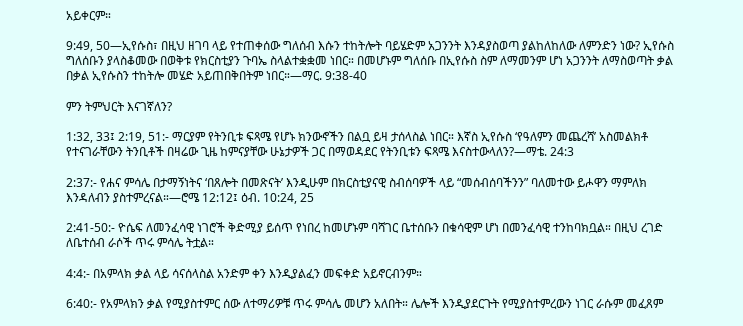አይቀርም።

9:49, 50—ኢየሱስ፣ በዚህ ዘገባ ላይ የተጠቀሰው ግለሰብ እሱን ተከትሎት ባይሄድም አጋንንት እንዳያስወጣ ያልከለከለው ለምንድን ነው? ኢየሱስ ግለሰቡን ያላስቆመው በወቅቱ የክርስቲያን ጉባኤ ስላልተቋቋመ ነበር። በመሆኑም ግለሰቡ በኢየሱስ ስም ለማመንም ሆነ አጋንንት ለማስወጣት ቃል በቃል ኢየሱስን ተከትሎ መሄድ አይጠበቅበትም ነበር።—ማር. 9:38-40

ምን ትምህርት እናገኛለን?

1:32, 33፤ 2:19, 51:- ማርያም የትንቢቱ ፍጻሜ የሆኑ ክንውኖችን በልቧ ይዛ ታሰላስል ነበር። እኛስ ኢየሱስ ‘የዓለምን መጨረሻ’ አስመልክቶ የተናገራቸውን ትንቢቶች በዛሬው ጊዜ ከምናያቸው ሁኔታዎች ጋር በማወዳደር የትንቢቱን ፍጻሜ እናስተውላለን?—ማቴ. 24:3

2:37:- የሐና ምሳሌ በታማኝነትና ‘በጸሎት በመጽናት’ እንዲሁም በክርስቲያናዊ ስብሰባዎች ላይ “መሰብሰባችንን” ባለመተው ይሖዋን ማምለክ እንዳለብን ያስተምረናል።—ሮሜ 12:12፤ ዕብ. 10:24, 25

2:41-50:- ዮሴፍ ለመንፈሳዊ ነገሮች ቅድሚያ ይሰጥ የነበረ ከመሆኑም ባሻገር ቤተሰቡን በቁሳዊም ሆነ በመንፈሳዊ ተንከባክቧል። በዚህ ረገድ ለቤተሰብ ራሶች ጥሩ ምሳሌ ትቷል።

4:4:- በአምላክ ቃል ላይ ሳናሰላስል አንድም ቀን እንዲያልፈን መፍቀድ አይኖርብንም።

6:40:- የአምላክን ቃል የሚያስተምር ሰው ለተማሪዎቹ ጥሩ ምሳሌ መሆን አለበት። ሌሎች እንዲያደርጉት የሚያስተምረውን ነገር ራሱም መፈጸም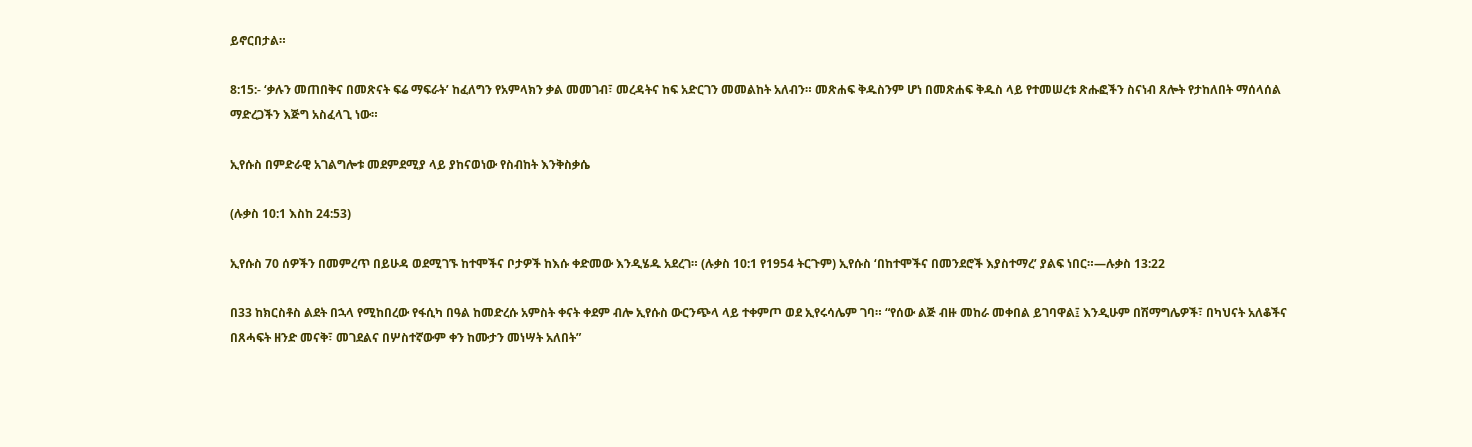ይኖርበታል።

8:15:- ‘ቃሉን መጠበቅና በመጽናት ፍሬ ማፍራት’ ከፈለግን የአምላክን ቃል መመገብ፣ መረዳትና ከፍ አድርገን መመልከት አለብን። መጽሐፍ ቅዱስንም ሆነ በመጽሐፍ ቅዱስ ላይ የተመሠረቱ ጽሑፎችን ስናነብ ጸሎት የታከለበት ማሰላሰል ማድረጋችን እጅግ አስፈላጊ ነው።

ኢየሱስ በምድራዊ አገልግሎቱ መደምደሚያ ላይ ያከናወነው የስብከት እንቅስቃሴ

(ሉቃስ 10:1 እስከ 24:53)

ኢየሱስ 70 ሰዎችን በመምረጥ በይሁዳ ወደሚገኙ ከተሞችና ቦታዎች ከእሱ ቀድመው እንዲሄዱ አደረገ። (ሉቃስ 10:1 የ1954 ትርጉም) ኢየሱስ ‘በከተሞችና በመንደሮች እያስተማረ’ ያልፍ ነበር።—ሉቃስ 13:22

በ33 ከክርስቶስ ልደት በኋላ የሚከበረው የፋሲካ በዓል ከመድረሱ አምስት ቀናት ቀደም ብሎ ኢየሱስ ውርንጭላ ላይ ተቀምጦ ወደ ኢየሩሳሌም ገባ። “የሰው ልጅ ብዙ መከራ መቀበል ይገባዋል፤ እንዲሁም በሽማግሌዎች፣ በካህናት አለቆችና በጸሓፍት ዘንድ መናቅ፣ መገደልና በሦስተኛውም ቀን ከሙታን መነሣት አለበት”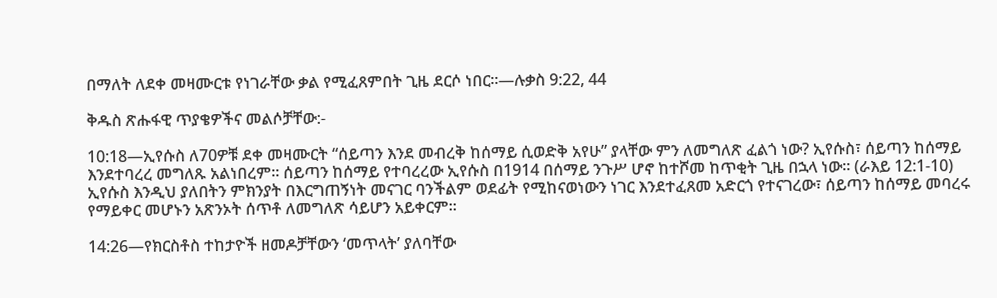በማለት ለደቀ መዛሙርቱ የነገራቸው ቃል የሚፈጸምበት ጊዜ ደርሶ ነበር።—ሉቃስ 9:22, 44

ቅዱስ ጽሑፋዊ ጥያቄዎችና መልሶቻቸው:-

10:18—ኢየሱስ ለ70ዎቹ ደቀ መዛሙርት “ሰይጣን እንደ መብረቅ ከሰማይ ሲወድቅ አየሁ” ያላቸው ምን ለመግለጽ ፈልጎ ነው? ኢየሱስ፣ ሰይጣን ከሰማይ እንደተባረረ መግለጹ አልነበረም። ሰይጣን ከሰማይ የተባረረው ኢየሱስ በ1914 በሰማይ ንጉሥ ሆኖ ከተሾመ ከጥቂት ጊዜ በኋላ ነው። (ራእይ 12:1-10) ኢየሱስ እንዲህ ያለበትን ምክንያት በእርግጠኝነት መናገር ባንችልም ወደፊት የሚከናወነውን ነገር እንደተፈጸመ አድርጎ የተናገረው፣ ሰይጣን ከሰማይ መባረሩ የማይቀር መሆኑን አጽንኦት ሰጥቶ ለመግለጽ ሳይሆን አይቀርም።

14:26—የክርስቶስ ተከታዮች ዘመዶቻቸውን ‘መጥላት’ ያለባቸው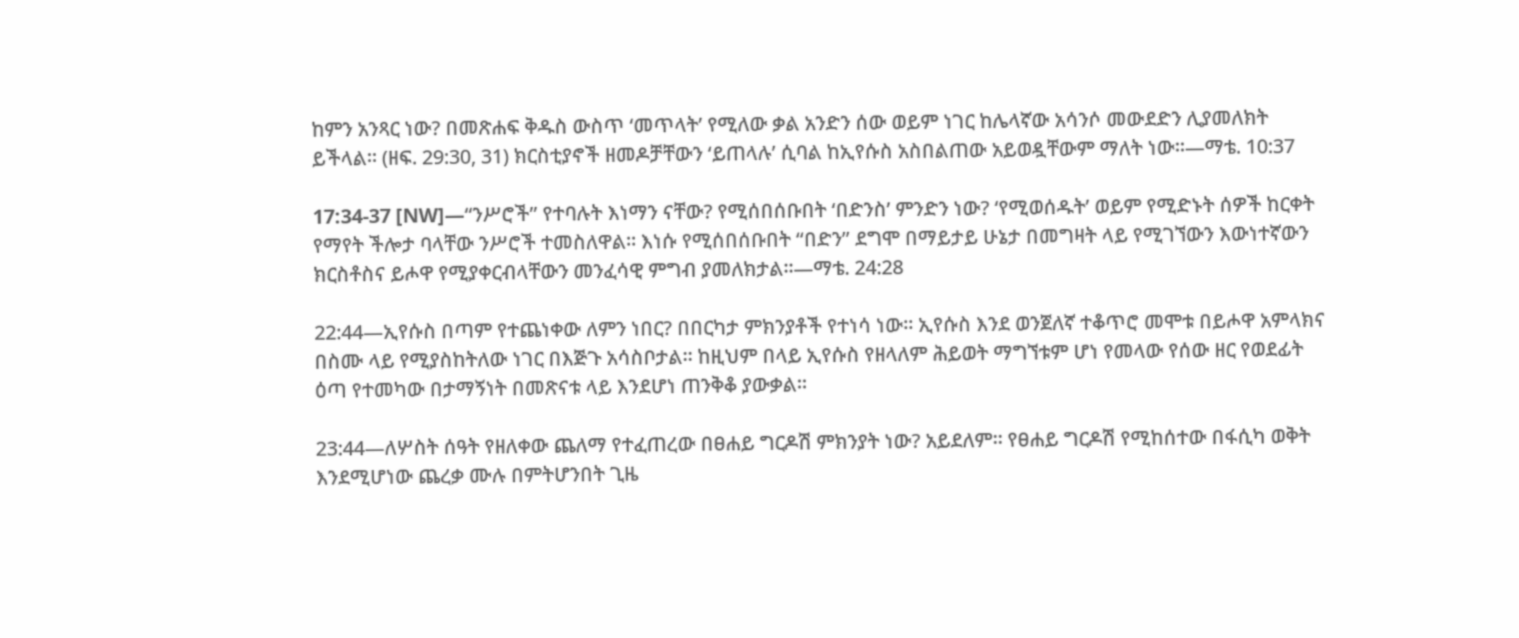ከምን አንጻር ነው? በመጽሐፍ ቅዱስ ውስጥ ‘መጥላት’ የሚለው ቃል አንድን ሰው ወይም ነገር ከሌላኛው አሳንሶ መውደድን ሊያመለክት ይችላል። (ዘፍ. 29:30, 31) ክርስቲያኖች ዘመዶቻቸውን ‘ይጠላሉ’ ሲባል ከኢየሱስ አስበልጠው አይወዷቸውም ማለት ነው።—ማቴ. 10:37

17:34-37 [NW]—“ንሥሮች” የተባሉት እነማን ናቸው? የሚሰበሰቡበት ‘በድንስ’ ምንድን ነው? ‘የሚወሰዱት’ ወይም የሚድኑት ሰዎች ከርቀት የማየት ችሎታ ባላቸው ንሥሮች ተመስለዋል። እነሱ የሚሰበሰቡበት “በድን” ደግሞ በማይታይ ሁኔታ በመግዛት ላይ የሚገኘውን እውነተኛውን ክርስቶስና ይሖዋ የሚያቀርብላቸውን መንፈሳዊ ምግብ ያመለክታል።—ማቴ. 24:28

22:44—ኢየሱስ በጣም የተጨነቀው ለምን ነበር? በበርካታ ምክንያቶች የተነሳ ነው። ኢየሱስ እንደ ወንጀለኛ ተቆጥሮ መሞቱ በይሖዋ አምላክና በስሙ ላይ የሚያስከትለው ነገር በእጅጉ አሳስቦታል። ከዚህም በላይ ኢየሱስ የዘላለም ሕይወት ማግኘቱም ሆነ የመላው የሰው ዘር የወደፊት ዕጣ የተመካው በታማኝነት በመጽናቱ ላይ እንደሆነ ጠንቅቆ ያውቃል።

23:44—ለሦስት ሰዓት የዘለቀው ጨለማ የተፈጠረው በፀሐይ ግርዶሽ ምክንያት ነው? አይደለም። የፀሐይ ግርዶሽ የሚከሰተው በፋሲካ ወቅት እንደሚሆነው ጨረቃ ሙሉ በምትሆንበት ጊዜ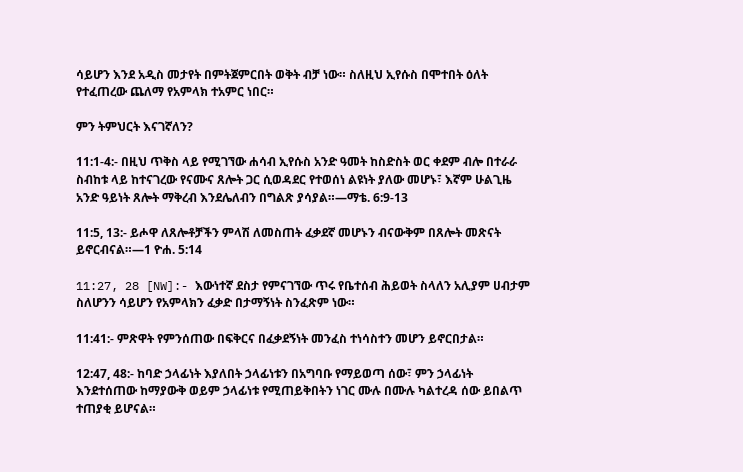ሳይሆን እንደ አዲስ መታየት በምትጀምርበት ወቅት ብቻ ነው። ስለዚህ ኢየሱስ በሞተበት ዕለት የተፈጠረው ጨለማ የአምላክ ተአምር ነበር።

ምን ትምህርት እናገኛለን?

11:1-4:- በዚህ ጥቅስ ላይ የሚገኘው ሐሳብ ኢየሱስ አንድ ዓመት ከስድስት ወር ቀደም ብሎ በተራራ ስብከቱ ላይ ከተናገረው የናሙና ጸሎት ጋር ሲወዳደር የተወሰነ ልዩነት ያለው መሆኑ፣ እኛም ሁልጊዜ አንድ ዓይነት ጸሎት ማቅረብ እንደሌለብን በግልጽ ያሳያል።—ማቴ. 6:9-13

11:5, 13:- ይሖዋ ለጸሎቶቻችን ምላሽ ለመስጠት ፈቃደኛ መሆኑን ብናውቅም በጸሎት መጽናት ይኖርብናል።—1 ዮሐ. 5:14

11:27, 28 [NW]:- እውነተኛ ደስታ የምናገኘው ጥሩ የቤተሰብ ሕይወት ስላለን አሊያም ሀብታም ስለሆንን ሳይሆን የአምላክን ፈቃድ በታማኝነት ስንፈጽም ነው።

11:41:- ምጽዋት የምንሰጠው በፍቅርና በፈቃደኝነት መንፈስ ተነሳስተን መሆን ይኖርበታል።

12:47, 48:- ከባድ ኃላፊነት እያለበት ኃላፊነቱን በአግባቡ የማይወጣ ሰው፣ ምን ኃላፊነት እንደተሰጠው ከማያውቅ ወይም ኃላፊነቱ የሚጠይቅበትን ነገር ሙሉ በሙሉ ካልተረዳ ሰው ይበልጥ ተጠያቂ ይሆናል።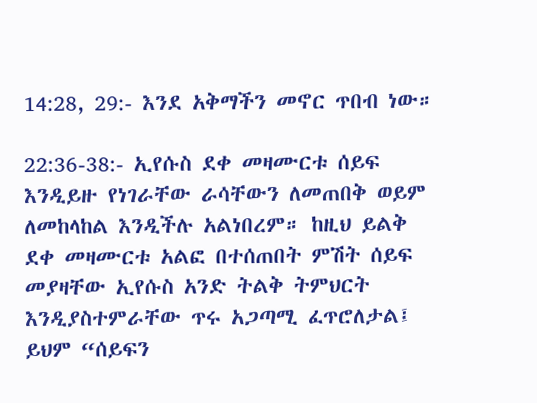14:28, 29:- እንደ አቅማችን መኖር ጥበብ ነው።

22:36-38:- ኢየሱስ ደቀ መዛሙርቱ ሰይፍ እንዲይዙ የነገራቸው ራሳቸውን ለመጠበቅ ወይም ለመከላከል እንዲችሉ አልነበረም። ከዚህ ይልቅ ደቀ መዛሙርቱ አልፎ በተሰጠበት ምሽት ሰይፍ መያዛቸው ኢየሱስ አንድ ትልቅ ትምህርት እንዲያስተምራቸው ጥሩ አጋጣሚ ፈጥሮለታል፤ ይህም “ሰይፍን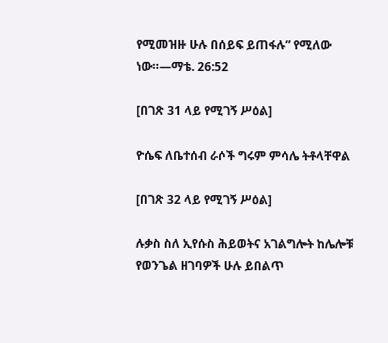የሚመዝዙ ሁሉ በሰይፍ ይጠፋሉ” የሚለው ነው።—ማቴ. 26:52

[በገጽ 31 ላይ የሚገኝ ሥዕል]

ዮሴፍ ለቤተሰብ ራሶች ግሩም ምሳሌ ትቶላቸዋል

[በገጽ 32 ላይ የሚገኝ ሥዕል]

ሉቃስ ስለ ኢየሱስ ሕይወትና አገልግሎት ከሌሎቹ የወንጌል ዘገባዎች ሁሉ ይበልጥ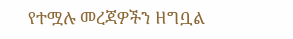የተሟሉ መረጃዎችን ዘግቧል